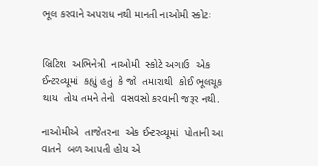ભૂલ કરવાને અપરાધ નથી માનતી નાઓમી સ્કોટઃ


બ્રિટિશ  અભિનેત્રી  નાઓમી  સ્કોટે અગાઉ  એક ઈન્ટરવ્યૂમાં  કહ્યું હતું  કે જો  તમારાથી  કોઈ ભૂલચૂક  થાય  તોય તમને તેનો  વસવસો કરવાની જરૂર નથી.

નાઓમીએ  તાજેતરના  એક ઈન્ટરવ્યૂમાં  પોતાની આ વાતને  બળ આપતી હોય એ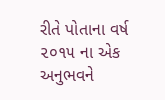રીતે પોતાના વર્ષ ૨૦૧૫ ના એક  અનુભવને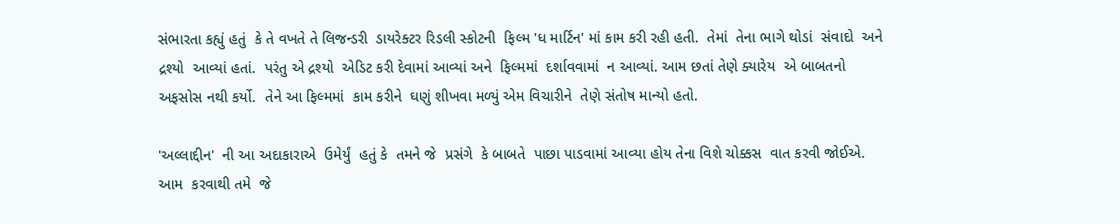સંભારતા કહ્યું હતું  કે તે વખતે તે લિજન્ડરી  ડાયરેક્ટર રિડલી સ્કોટની  ફિલ્મ 'ધ માર્ટિન' માં કામ કરી રહી હતી.  તેમાં  તેના ભાગે થોડાં  સંવાદો  અને  દ્રશ્યો  આવ્યાં હતાં.  પરંતુ એ દ્રશ્યો  એડિટ કરી દેવામાં આવ્યાં અને  ફિલ્મમાં  દર્શાવવામાં  ન આવ્યાં. આમ છતાં તેણે ક્યારેય  એ બાબતનો  અફસોસ નથી કર્યો.  તેને આ ફિલ્મમાં  કામ કરીને  ઘણું શીખવા મળ્યું એમ વિચારીને  તેણે સંતોષ માન્યો હતો.

'અલ્લાદ્દીન'  ની આ અદાકારાએ  ઉમેર્યું  હતું કે  તમને જે  પ્રસંગે  કે બાબતે  પાછા પાડવામાં આવ્યા હોય તેના વિશે ચોક્કસ  વાત કરવી જોઈએ.  આમ  કરવાથી તમે  જે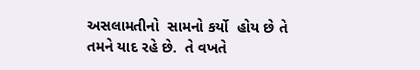અસલામતીનો  સામનો કર્યો  હોય છે તે તમને યાદ રહે છે.  તે વખતે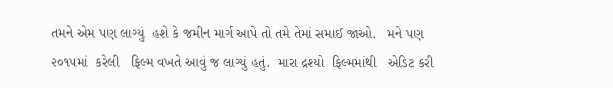તમને એમ પણ લાગ્યું  હશે કે જમીન માર્ગ આપે તો તમે તેમાં સમાઈ જાઓ.   મને પણ  ૨૦૧૫માં  કરેલી   ફિલ્મ વખતે આવું જ લાગ્યું હતું.  મારા દ્રશ્યો  ફિલ્મમાંથી   એડિટ કરી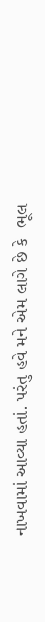નાખવામાં આવ્યા હતાં. પરંતુ હવે મને એમ લાગે છે કે  ભૂલ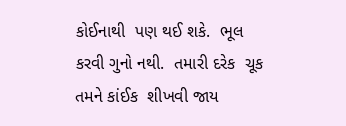કોઈનાથી  પણ થઈ શકે.  ભૂલ કરવી ગુનો નથી.  તમારી દરેક  ચૂક તમને કાંઈક  શીખવી જાય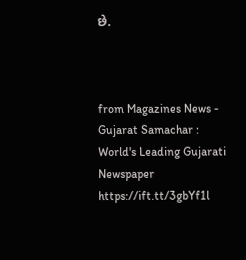છે.



from Magazines News - Gujarat Samachar : World's Leading Gujarati Newspaper https://ift.tt/3gbYf1l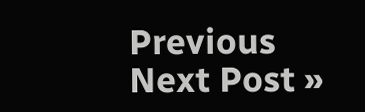Previous
Next Post »